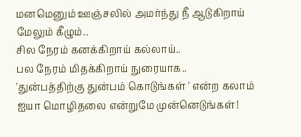மனமெனும் ஊஞ்சலில் அமர்ந்து நீ ஆடுகிறாய் மேலும் கீழும்..
சில நேரம் கனக்கிறாய் கல்லாய்..
பல நேரம் மிதக்கிறாய் நுரையாக..
'துன்பத்திற்கு துன்பம் கொடுங்கள் ' என்ற கலாம் ஐயா மொழிதலை என்றுமே முன்னெடுங்கள்!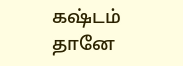கஷ்டம் தானே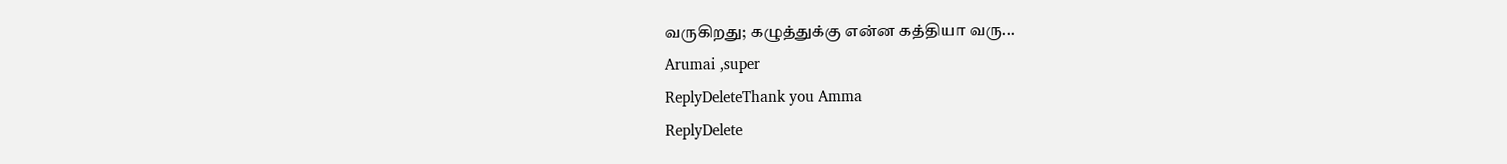வருகிறது; கழுத்துக்கு என்ன கத்தியா வரு...
Arumai ,super
ReplyDeleteThank you Amma
ReplyDelete